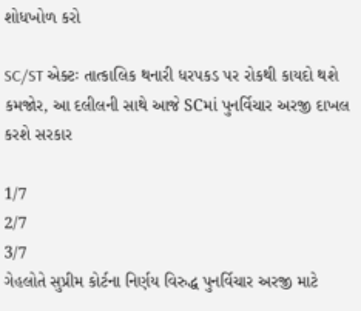શોધખોળ કરો

SC/ST એક્ટઃ તાત્કાલિક થનારી ધરપકડ પર રોકથી કાયદો થશે કમજોર, આ દલીલની સાથે આજે SCમાં પુનર્વિચાર અરજી દાખલ કરશે સરકાર

1/7
2/7
3/7
ગેહલોતે સુપ્રીમ કોર્ટના નિર્ણય વિરુદ્ધ પુનર્વિચાર અરજી માટે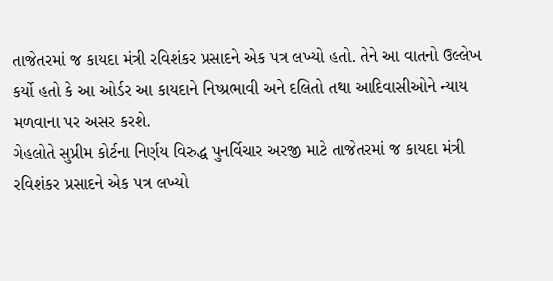તાજેતરમાં જ કાયદા મંત્રી રવિશંકર પ્રસાદને એક પત્ર લખ્યો હતો. તેને આ વાતનો ઉલ્લેખ કર્યો હતો કે આ ઓર્ડર આ કાયદાને નિષ્પ્રભાવી અને દલિતો તથા આદિવાસીઓને ન્યાય મળવાના પર અસર કરશે.
ગેહલોતે સુપ્રીમ કોર્ટના નિર્ણય વિરુદ્ધ પુનર્વિચાર અરજી માટે તાજેતરમાં જ કાયદા મંત્રી રવિશંકર પ્રસાદને એક પત્ર લખ્યો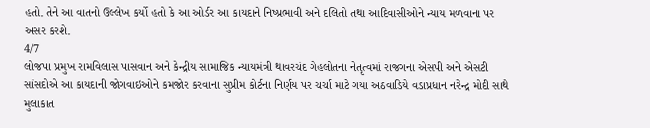હતો. તેને આ વાતનો ઉલ્લેખ કર્યો હતો કે આ ઓર્ડર આ કાયદાને નિષ્પ્રભાવી અને દલિતો તથા આદિવાસીઓને ન્યાય મળવાના પર અસર કરશે.
4/7
લોજપા પ્રમુખ રામવિલાસ પાસવાન અને કેન્દ્રીય સામાજિક ન્યાયમંત્રી થાવરચંદ ગેહલોતના નેતૃત્વમાં રાજગના એસપી અને એસટી સાંસદોએ આ કાયદાની જોગવાઇઓને કમજોર કરવાના સુપ્રીમ કોર્ટના નિર્ણય પર ચર્ચા માટે ગયા અઠવાડિયે વડાપ્રધાન નરેન્દ્ર મોદી સાથે મુલાકાત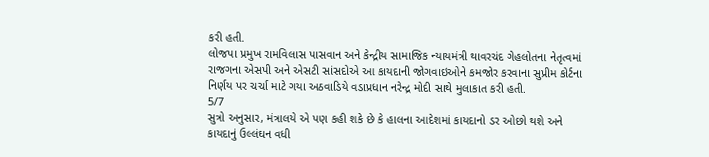કરી હતી.
લોજપા પ્રમુખ રામવિલાસ પાસવાન અને કેન્દ્રીય સામાજિક ન્યાયમંત્રી થાવરચંદ ગેહલોતના નેતૃત્વમાં રાજગના એસપી અને એસટી સાંસદોએ આ કાયદાની જોગવાઇઓને કમજોર કરવાના સુપ્રીમ કોર્ટના નિર્ણય પર ચર્ચા માટે ગયા અઠવાડિયે વડાપ્રધાન નરેન્દ્ર મોદી સાથે મુલાકાત કરી હતી.
5/7
સુત્રો અનુસાર, મંત્રાલયે એ પણ કહી શકે છે કે હાલના આદેશમાં કાયદાનો ડર ઓછો થશે અને કાયદાનું ઉલ્લંઘન વધી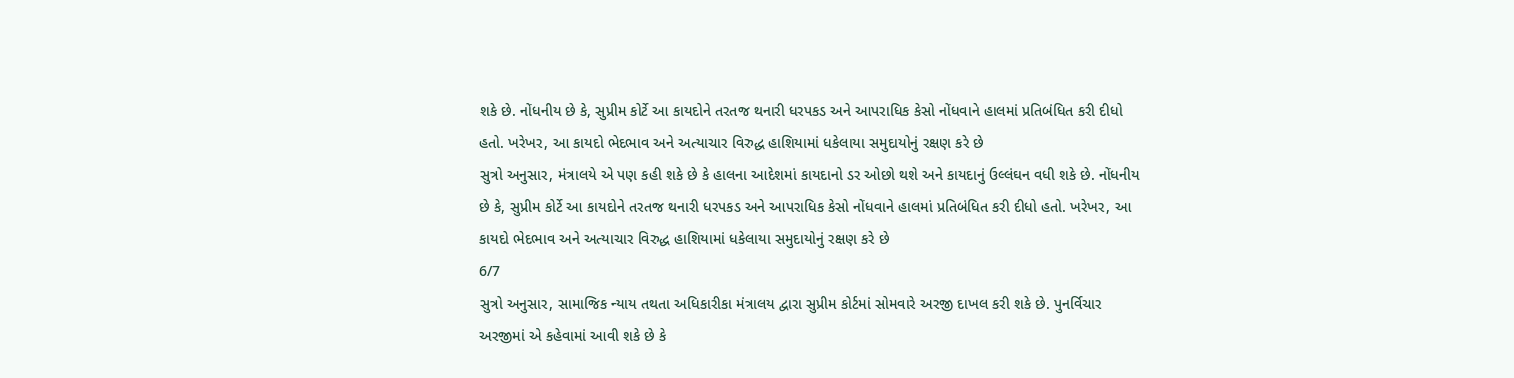શકે છે. નોંધનીય છે કે, સુપ્રીમ કોર્ટે આ કાયદોને તરતજ થનારી ધરપકડ અને આપરાધિક કેસો નોંધવાને હાલમાં પ્રતિબંધિત કરી દીધો હતો. ખરેખર, આ કાયદો ભેદભાવ અને અત્યાચાર વિરુદ્ધ હાશિયામાં ધકેલાયા સમુદાયોનું રક્ષણ કરે છે
સુત્રો અનુસાર, મંત્રાલયે એ પણ કહી શકે છે કે હાલના આદેશમાં કાયદાનો ડર ઓછો થશે અને કાયદાનું ઉલ્લંઘન વધી શકે છે. નોંધનીય છે કે, સુપ્રીમ કોર્ટે આ કાયદોને તરતજ થનારી ધરપકડ અને આપરાધિક કેસો નોંધવાને હાલમાં પ્રતિબંધિત કરી દીધો હતો. ખરેખર, આ કાયદો ભેદભાવ અને અત્યાચાર વિરુદ્ધ હાશિયામાં ધકેલાયા સમુદાયોનું રક્ષણ કરે છે
6/7
સુત્રો અનુસાર, સામાજિક ન્યાય તથતા અધિકારીકા મંત્રાલય દ્વારા સુપ્રીમ કોર્ટમાં સોમવારે અરજી દાખલ કરી શકે છે. પુનર્વિચાર અરજીમાં એ કહેવામાં આવી શકે છે કે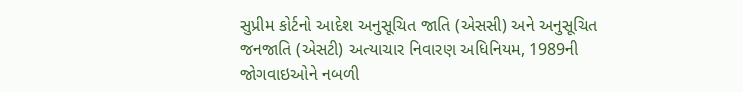સુપ્રીમ કોર્ટનો આદેશ અનુસૂચિત જાતિ (એસસી) અને અનુસૂચિત જનજાતિ (એસટી) અત્યાચાર નિવારણ અધિનિયમ, 1989ની જોગવાઇઓને નબળી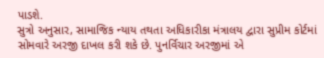પાડશે.
સુત્રો અનુસાર, સામાજિક ન્યાય તથતા અધિકારીકા મંત્રાલય દ્વારા સુપ્રીમ કોર્ટમાં સોમવારે અરજી દાખલ કરી શકે છે. પુનર્વિચાર અરજીમાં એ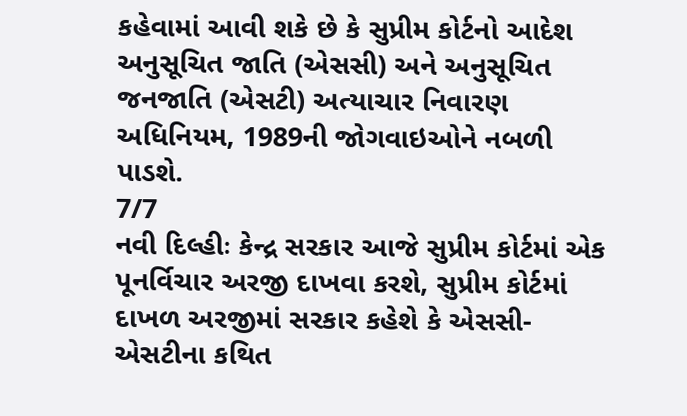કહેવામાં આવી શકે છે કે સુપ્રીમ કોર્ટનો આદેશ અનુસૂચિત જાતિ (એસસી) અને અનુસૂચિત જનજાતિ (એસટી) અત્યાચાર નિવારણ અધિનિયમ, 1989ની જોગવાઇઓને નબળી પાડશે.
7/7
નવી દિલ્હીઃ કેન્દ્ર સરકાર આજે સુપ્રીમ કોર્ટમાં એક પૂનર્વિચાર અરજી દાખવા કરશે, સુપ્રીમ કોર્ટમાં દાખળ અરજીમાં સરકાર કહેશે કે એસસી-એસટીના કથિત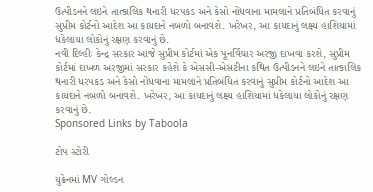ઉત્પીડનને લઇને તાત્કાલિક થનારી ધરપકડ અને કેસો નોંધવાના મામલાને પ્રતિબંધિત કરવાનું સુપ્રીમ કોર્ટનો આદેશ આ કાયદાને નબળો બનાવશે. ખરેખર, આ કાયદાનું લક્ષ્ય હાશિયામાં ધકેલાયા લોકોનું રક્ષણ કરવાનું છે.
નવી દિલ્હીઃ કેન્દ્ર સરકાર આજે સુપ્રીમ કોર્ટમાં એક પૂનર્વિચાર અરજી દાખવા કરશે, સુપ્રીમ કોર્ટમાં દાખળ અરજીમાં સરકાર કહેશે કે એસસી-એસટીના કથિત ઉત્પીડનને લઇને તાત્કાલિક થનારી ધરપકડ અને કેસો નોંધવાના મામલાને પ્રતિબંધિત કરવાનું સુપ્રીમ કોર્ટનો આદેશ આ કાયદાને નબળો બનાવશે. ખરેખર, આ કાયદાનું લક્ષ્ય હાશિયામાં ધકેલાયા લોકોનું રક્ષણ કરવાનું છે.
Sponsored Links by Taboola

ટોપ સ્ટોરી

યુક્રેનમાં MV ગોલ્ડન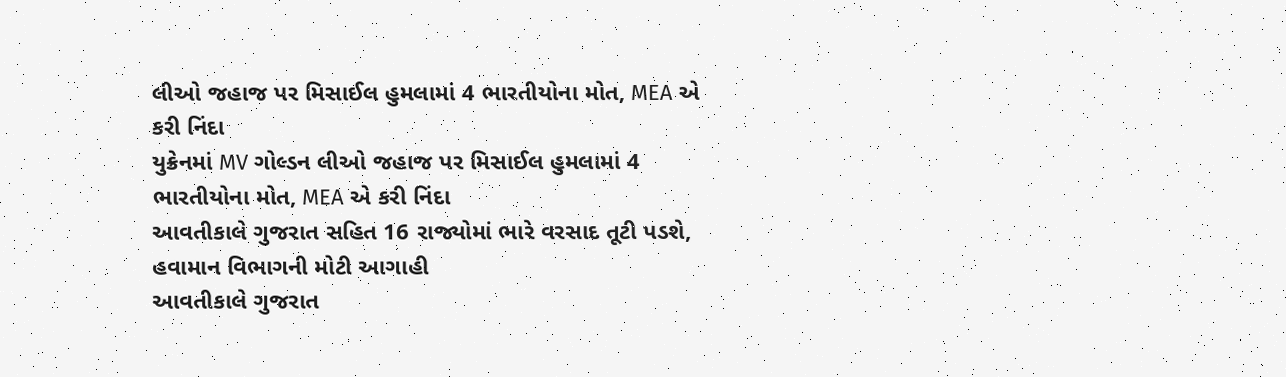લીઓ જહાજ પર મિસાઈલ હુમલામાં 4 ભારતીયોના મોત, MEA એ કરી નિંદા
યુક્રેનમાં MV ગોલ્ડન લીઓ જહાજ પર મિસાઈલ હુમલામાં 4 ભારતીયોના મોત, MEA એ કરી નિંદા
આવતીકાલે ગુજરાત સહિત 16 રાજ્યોમાં ભારે વરસાદ તૂટી પડશે, હવામાન વિભાગની મોટી આગાહી
આવતીકાલે ગુજરાત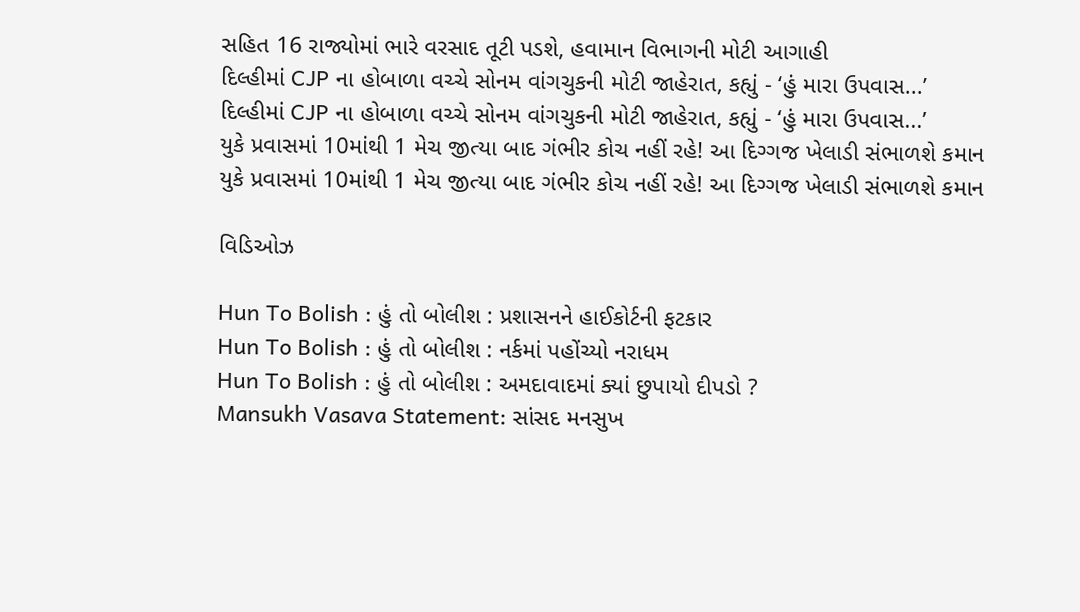સહિત 16 રાજ્યોમાં ભારે વરસાદ તૂટી પડશે, હવામાન વિભાગની મોટી આગાહી
દિલ્હીમાં CJP ના હોબાળા વચ્ચે સોનમ વાંગચુકની મોટી જાહેરાત, કહ્યું - ‘હું મારા ઉપવાસ...’
દિલ્હીમાં CJP ના હોબાળા વચ્ચે સોનમ વાંગચુકની મોટી જાહેરાત, કહ્યું - ‘હું મારા ઉપવાસ...’
યુકે પ્રવાસમાં 10માંથી 1 મેચ જીત્યા બાદ ગંભીર કોચ નહીં રહે! આ દિગ્ગજ ખેલાડી સંભાળશે કમાન
યુકે પ્રવાસમાં 10માંથી 1 મેચ જીત્યા બાદ ગંભીર કોચ નહીં રહે! આ દિગ્ગજ ખેલાડી સંભાળશે કમાન

વિડિઓઝ

Hun To Bolish : હું તો બોલીશ : પ્રશાસનને હાઈકોર્ટની ફટકાર
Hun To Bolish : હું તો બોલીશ : નર્કમાં પહોંચ્યો નરાધમ
Hun To Bolish : હું તો બોલીશ : અમદાવાદમાં ક્યાં છુપાયો દીપડો ?
Mansukh Vasava Statement: સાંસદ મનસુખ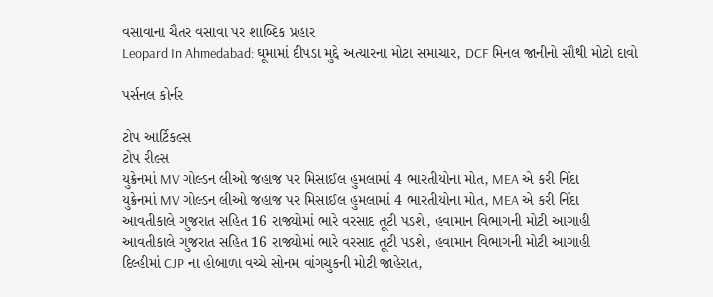વસાવાના ચૈતર વસાવા પર શાબ્દિક પ્રહાર
Leopard In Ahmedabad: ઘૂમામાં દીપડા મુદ્દે અત્યારના મોટા સમાચાર, DCF મિનલ જાનીનો સૌથી મોટો દાવો

પર્સનલ કોર્નર

ટોપ આર્ટિકલ્સ
ટોપ રીલ્સ
યુક્રેનમાં MV ગોલ્ડન લીઓ જહાજ પર મિસાઈલ હુમલામાં 4 ભારતીયોના મોત, MEA એ કરી નિંદા
યુક્રેનમાં MV ગોલ્ડન લીઓ જહાજ પર મિસાઈલ હુમલામાં 4 ભારતીયોના મોત, MEA એ કરી નિંદા
આવતીકાલે ગુજરાત સહિત 16 રાજ્યોમાં ભારે વરસાદ તૂટી પડશે, હવામાન વિભાગની મોટી આગાહી
આવતીકાલે ગુજરાત સહિત 16 રાજ્યોમાં ભારે વરસાદ તૂટી પડશે, હવામાન વિભાગની મોટી આગાહી
દિલ્હીમાં CJP ના હોબાળા વચ્ચે સોનમ વાંગચુકની મોટી જાહેરાત,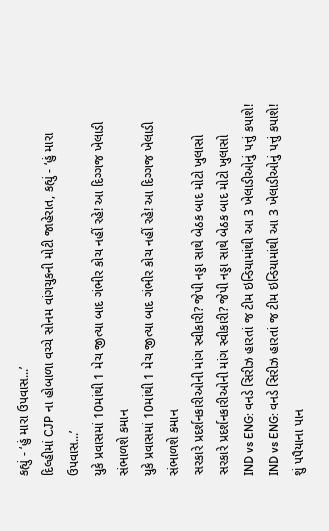કહ્યું - ‘હું મારા ઉપવાસ...’
દિલ્હીમાં CJP ના હોબાળા વચ્ચે સોનમ વાંગચુકની મોટી જાહેરાત, કહ્યું - ‘હું મારા ઉપવાસ...’
યુકે પ્રવાસમાં 10માંથી 1 મેચ જીત્યા બાદ ગંભીર કોચ નહીં રહે! આ દિગ્ગજ ખેલાડી સંભાળશે કમાન
યુકે પ્રવાસમાં 10માંથી 1 મેચ જીત્યા બાદ ગંભીર કોચ નહીં રહે! આ દિગ્ગજ ખેલાડી સંભાળશે કમાન
સરકારે પ્રદર્શનકારીઓની માંગ સ્વીકારી? જેપી નડ્ડા સાથે બેઠક બાદ મોટો ખુલાસો
સરકારે પ્રદર્શનકારીઓની માંગ સ્વીકારી? જેપી નડ્ડા સાથે બેઠક બાદ મોટો ખુલાસો
IND vs ENG: વનડે સિરીઝ હારતાં જ ટીમ ઇન્ડિયામાંથી આ 3 ખેલાડીઓનું પત્તું કપાશે!
IND vs ENG: વનડે સિરીઝ હારતાં જ ટીમ ઇન્ડિયામાંથી આ 3 ખેલાડીઓનું પત્તું કપાશે!
શું પપૈયાના પાન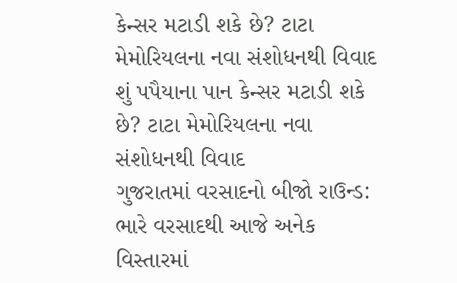કેન્સર મટાડી શકે છે? ટાટા મેમોરિયલના નવા સંશોધનથી વિવાદ
શું પપૈયાના પાન કેન્સર મટાડી શકે છે? ટાટા મેમોરિયલના નવા સંશોધનથી વિવાદ
ગુજરાતમાં વરસાદનો બીજો રાઉન્ડ: ભારે વરસાદથી આજે અનેક વિસ્તારમાં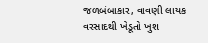જળબંબાકાર, વાવણી લાયક વરસાદથી ખેડૂતો ખુશ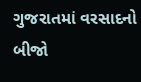ગુજરાતમાં વરસાદનો બીજો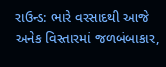રાઉન્ડ: ભારે વરસાદથી આજે અનેક વિસ્તારમાં જળબંબાકાર,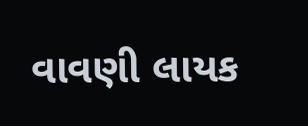વાવણી લાયક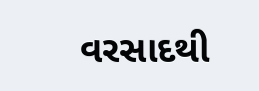વરસાદથી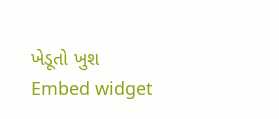ખેડૂતો ખુશ
Embed widget